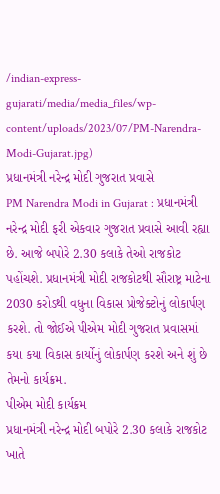/indian-express-gujarati/media/media_files/wp-content/uploads/2023/07/PM-Narendra-Modi-Gujarat.jpg)
પ્રધાનમંત્રી નરેન્દ્ર મોદી ગુજરાત પ્રવાસે
PM Narendra Modi in Gujarat : પ્રધાનમંત્રી નરેન્દ્ર મોદી ફરી એકવાર ગુજરાત પ્રવાસે આવી રહ્યા છે. આજે બપોરે 2.30 કલાકે તેઓ રાજકોટ પહોંચશે. પ્રધાનમંત્રી મોદી રાજકોટથી સૌરાષ્ટ્ર માટેના 2030 કરોડથી વધુના વિકાસ પ્રોજેક્ટોનું લોકાર્પણ કરશે. તો જોઈએ પીએમ મોદી ગુજરાત પ્રવાસમાં કયા કયા વિકાસ કાર્યોનું લોકાર્પણ કરશે અને શું છે તેમનો કાર્યક્રમ.
પીએમ મોદી કાર્યક્રમ
પ્રધાનમંત્રી નરેન્દ્ર મોદી બપોરે 2.30 કલાકે રાજકોટ ખાતે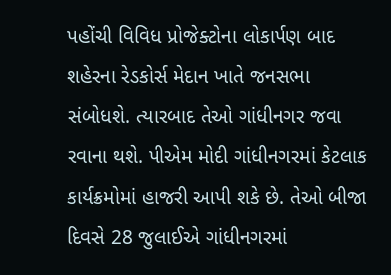પહોંચી વિવિધ પ્રોજેક્ટોના લોકાર્પણ બાદ શહેરના રેડકોર્સ મેદાન ખાતે જનસભા સંબોધશે. ત્યારબાદ તેઓ ગાંધીનગર જવા રવાના થશે. પીએમ મોદી ગાંધીનગરમાં કેટલાક કાર્યક્રમોમાં હાજરી આપી શકે છે. તેઓ બીજા દિવસે 28 જુલાઈએ ગાંધીનગરમાં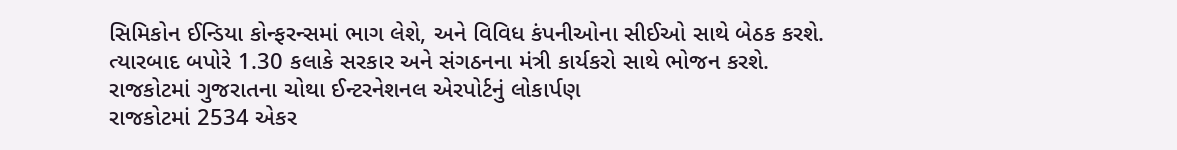સિમિકોન ઈન્ડિયા કોન્ફરન્સમાં ભાગ લેશે, અને વિવિધ કંપનીઓના સીઈઓ સાથે બેઠક કરશે. ત્યારબાદ બપોરે 1.30 કલાકે સરકાર અને સંગઠનના મંત્રી કાર્યકરો સાથે ભોજન કરશે.
રાજકોટમાં ગુજરાતના ચોથા ઈન્ટરનેશનલ એરપોર્ટનું લોકાર્પણ
રાજકોટમાં 2534 એકર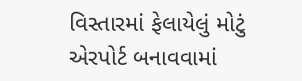વિસ્તારમાં ફેલાયેલું મોટું એરપોર્ટ બનાવવામાં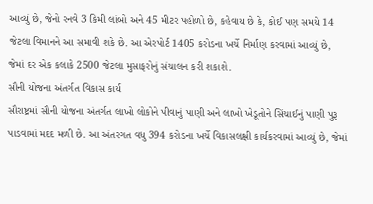આવ્યું છે, જેનો રનવે 3 કિમી લાંબો અને 45 મીટર પહોળો છે, કહેવાય છે કે, કોઈ પણ સમયે 14 જેટલા વિમાનને આ સમાવી શકે છે. આ એરપોર્ટ 1405 કરોડના ખર્ચે નિર્માણ કરવામાં આવ્યું છે, જેમાં દર એક કલાકે 2500 જેટલા મુસાફરોનું સંચાલન કરી શકાશે.
સૌની યોજના અંતર્ગત વિકાસ કાર્ય
સૌરાષ્ટ્રમાં સૌની યોજના અંતર્ગત લાખો લોકોને પીવાનું પાણી અને લાખો ખેડૂતોને સિંચાઈનું પાણી પુરૂ પાડવામાં મદદ મળી છે. આ અંતરગત વધુ 394 કરોડના ખર્ચે વિકાસલક્ષી કાર્યકરવામાં આવ્યું છે, જેમાં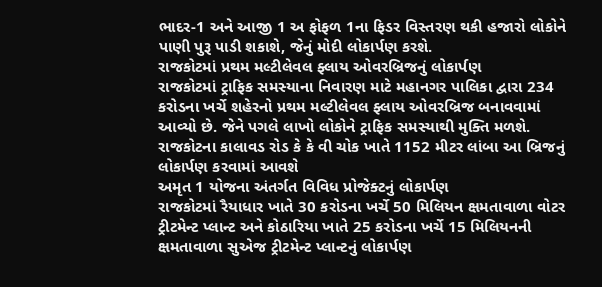ભાદર-1 અને આજી 1 અ ફોફળ 1ના ફિડર વિસ્તરણ થકી હજારો લોકોને પાણી પુરૂ પાડી શકાશે, જેનું મોદી લોકાર્પણ કરશે.
રાજકોટમાં પ્રથમ મલ્ટીલેવલ ફ્લાય ઓવરબ્રિજનું લોકાર્પણ
રાજકોટમાં ટ્રાફિક સમસ્યાના નિવારણ માટે મહાનગર પાલિકા દ્વારા 234 કરોડના ખર્ચે શહેરનો પ્રથમ મલ્ટીલેવલ ફ્લાય ઓવરબ્રિજ બનાવવામાં આવ્યો છે. જેને પગલે લાખો લોકોને ટ્રાફિક સમસ્યાથી મુક્તિ મળશે. રાજકોટના કાલાવડ રોડ કે કે વી ચોક ખાતે 1152 મીટર લાંબા આ બ્રિજનું લોકાર્પણ કરવામાં આવશે
અમૃત 1 યોજના અંતર્ગત વિવિધ પ્રોજેક્ટનું લોકાર્પણ
રાજકોટમાં રૈયાધાર ખાતે 30 કરોડના ખર્ચે 50 મિલિયન ક્ષમતાવાળા વોટર ટ્રીટમેન્ટ પ્લાન્ટ અને કોઠારિયા ખાતે 25 કરોડના ખર્ચે 15 મિલિયનની ક્ષમતાવાળા સુએજ ટ્રીટમેન્ટ પ્લાન્ટનું લોકાર્પણ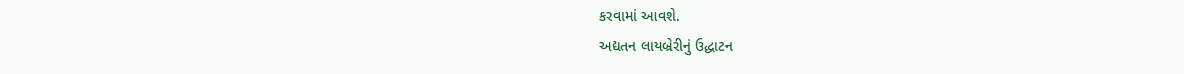કરવામાં આવશે.
અદ્યતન લાયબ્રેરીનું ઉદ્ધાટન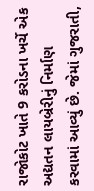રાજોકોટ ખાતે 9 કરોડના ખર્ચે એક અદ્યતન લાયબ્રેરીનું નિર્માણ કરવામાં આવ્યું છે. જેમાં ગુજરાતી,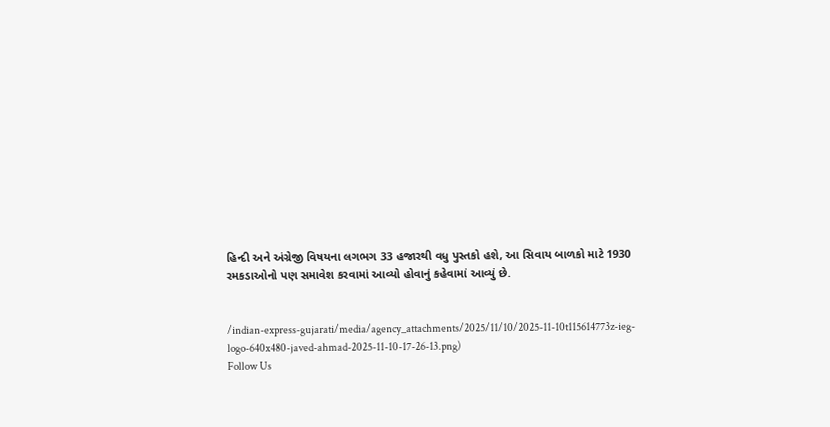હિન્દી અને અંગ્રેજી વિષયના લગભગ 33 હજારથી વધુ પુસ્તકો હશે, આ સિવાય બાળકો માટે 1930 રમકડાઓનો પણ સમાવેશ કરવામાં આવ્યો હોવાનું કહેવામાં આવ્યું છે.


/indian-express-gujarati/media/agency_attachments/2025/11/10/2025-11-10t115614773z-ieg-logo-640x480-javed-ahmad-2025-11-10-17-26-13.png)
Follow Us